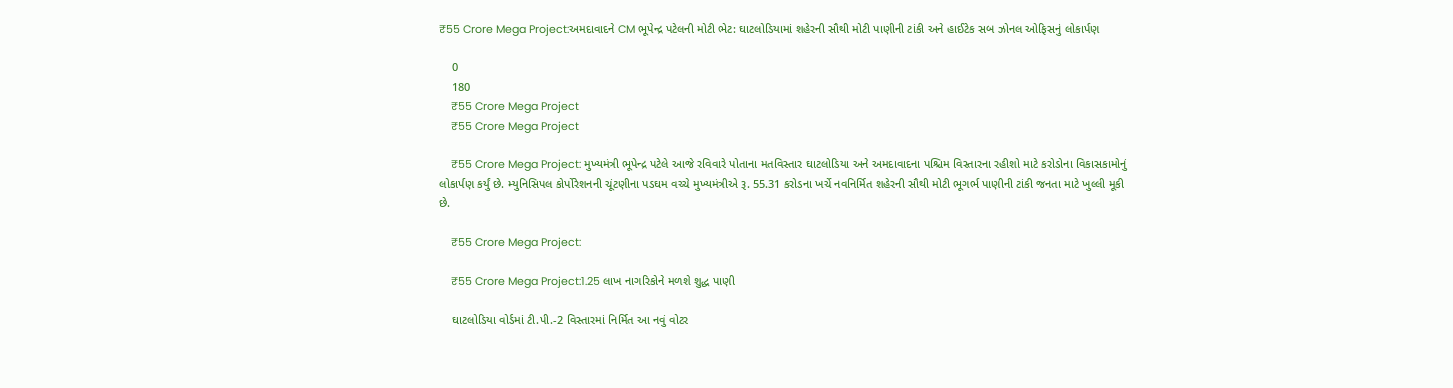₹55 Crore Mega Project:અમદાવાદને CM ભૂપેન્દ્ર પટેલની મોટી ભેટ: ઘાટલોડિયામાં શહેરની સૌથી મોટી પાણીની ટાંકી અને હાઈટેક સબ ઝોનલ ઓફિસનું લોકાર્પણ

    0
    180
    ₹55 Crore Mega Project
    ₹55 Crore Mega Project

    ₹55 Crore Mega Project: મુખ્યમંત્રી ભૂપેન્દ્ર પટેલે આજે રવિવારે પોતાના મતવિસ્તાર ઘાટલોડિયા અને અમદાવાદના પશ્ચિમ વિસ્તારના રહીશો માટે કરોડોના વિકાસકામોનું લોકાર્પણ કર્યું છે. મ્યુનિસિપલ કોર્પોરેશનની ચૂંટણીના પડઘમ વચ્ચે મુખ્યમંત્રીએ રૂ. 55.31 કરોડના ખર્ચે નવનિર્મિત શહેરની સૌથી મોટી ભૂગર્ભ પાણીની ટાંકી જનતા માટે ખુલ્લી મૂકી છે.

    ₹55 Crore Mega Project:

    ₹55 Crore Mega Project:1.25 લાખ નાગરિકોને મળશે શુદ્ધ પાણી

    ઘાટલોડિયા વોર્ડમાં ટી.પી.-2 વિસ્તારમાં નિર્મિત આ નવું વોટર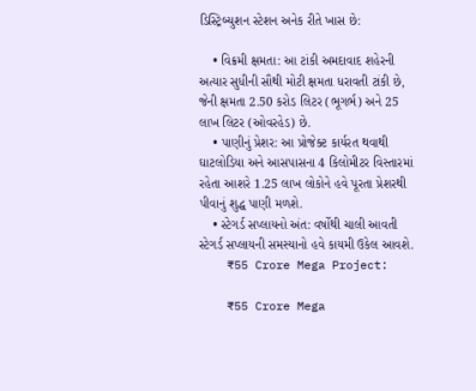ડિસ્ટ્રિબ્યુશન સ્ટેશન અનેક રીતે ખાસ છે:

    • વિક્રમી ક્ષમતા: આ ટાંકી અમદાવાદ શહેરની અત્યાર સુધીની સૌથી મોટી ક્ષમતા ધરાવતી ટાંકી છે, જેની ક્ષમતા 2.50 કરોડ લિટર (ભૂગર્ભ) અને 25 લાખ લિટર (ઓવરહેડ) છે.
    • પાણીનું પ્રેશર: આ પ્રોજેક્ટ કાર્યરત થવાથી ઘાટલોડિયા અને આસપાસના 4 કિલોમીટર વિસ્તારમાં રહેતા આશરે 1.25 લાખ લોકોને હવે પૂરતા પ્રેશરથી પીવાનું શુદ્ધ પાણી મળશે.
    • સ્ટેગર્ડ સપ્લાયનો અંત: વર્ષોથી ચાલી આવતી સ્ટેગર્ડ સપ્લાયની સમસ્યાનો હવે કાયમી ઉકેલ આવશે.
    ₹55 Crore Mega Project:

    ₹55 Crore Mega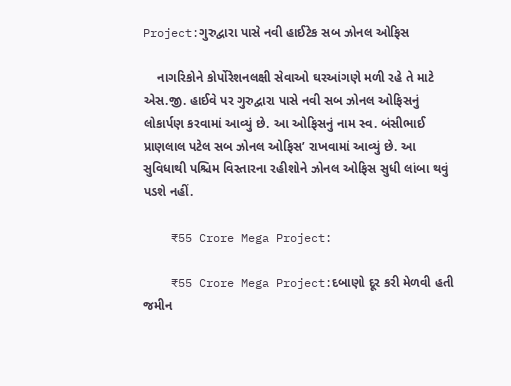Project:ગુરુદ્વારા પાસે નવી હાઈટેક સબ ઝોનલ ઓફિસ

    નાગરિકોને કોર્પોરેશનલક્ષી સેવાઓ ઘરઆંગણે મળી રહે તે માટે એસ.જી. હાઈવે પર ગુરુદ્વારા પાસે નવી સબ ઝોનલ ઓફિસનું લોકાર્પણ કરવામાં આવ્યું છે. આ ઓફિસનું નામ સ્વ. બંસીભાઈ પ્રાણલાલ પટેલ સબ ઝોનલ ઓફિસ’ રાખવામાં આવ્યું છે. આ સુવિધાથી પશ્ચિમ વિસ્તારના રહીશોને ઝોનલ ઓફિસ સુધી લાંબા થવું પડશે નહીં.

    ₹55 Crore Mega Project:

    ₹55 Crore Mega Project:દબાણો દૂર કરી મેળવી હતી જમીન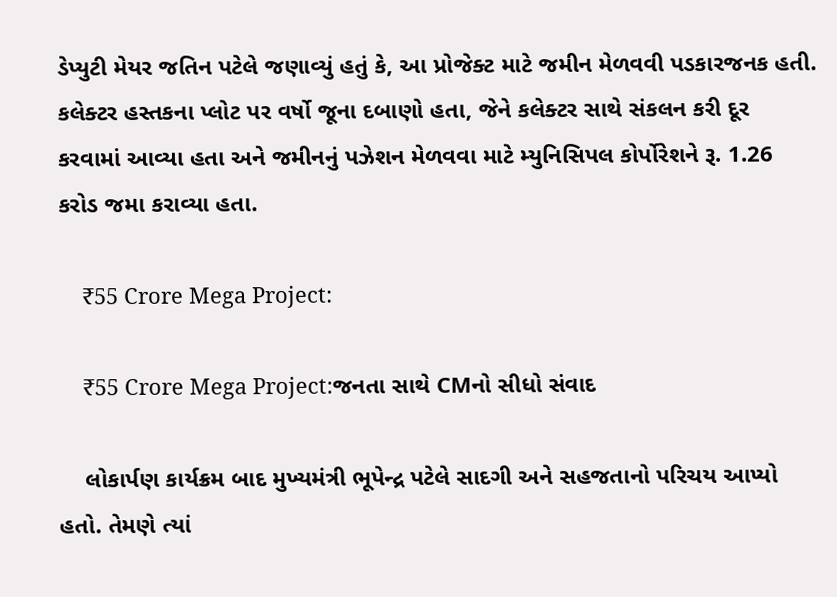ડેપ્યુટી મેયર જતિન પટેલે જણાવ્યું હતું કે, આ પ્રોજેક્ટ માટે જમીન મેળવવી પડકારજનક હતી. કલેક્ટર હસ્તકના પ્લોટ પર વર્ષો જૂના દબાણો હતા, જેને કલેક્ટર સાથે સંકલન કરી દૂર કરવામાં આવ્યા હતા અને જમીનનું પઝેશન મેળવવા માટે મ્યુનિસિપલ કોર્પોરેશને રૂ. 1.26 કરોડ જમા કરાવ્યા હતા.

    ₹55 Crore Mega Project:

    ₹55 Crore Mega Project:જનતા સાથે CMનો સીધો સંવાદ

    લોકાર્પણ કાર્યક્રમ બાદ મુખ્યમંત્રી ભૂપેન્દ્ર પટેલે સાદગી અને સહજતાનો પરિચય આપ્યો હતો. તેમણે ત્યાં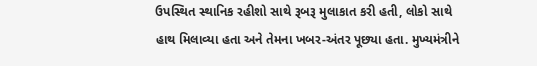ઉપસ્થિત સ્થાનિક રહીશો સાથે રૂબરૂ મુલાકાત કરી હતી, લોકો સાથે હાથ મિલાવ્યા હતા અને તેમના ખબર-અંતર પૂછ્યા હતા. મુખ્યમંત્રીને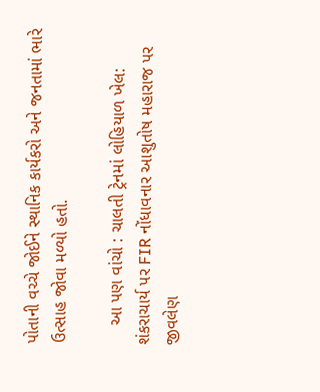પોતાની વચ્ચે જોઈને સ્થાનિક કાર્યકરો અને જનતામાં ભારે ઉત્સાહ જોવા મળ્યો હતો.

    આ પણ વાંચો : ચાલતી ટ્રેનમાં લોહિયાળ ખેલ: શંકરાચાર્ય પર FIR નોંધાવનાર આશુતોષ મહારાજ પર જીવલેણ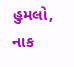હુમલો, નાક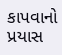કાપવાનો પ્રયાસ